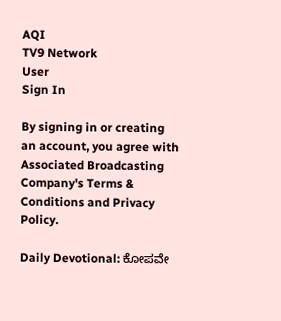AQI
TV9 Network
User
Sign In

By signing in or creating an account, you agree with Associated Broadcasting Company's Terms & Conditions and Privacy Policy.

Daily Devotional: ಕೋಪವೇ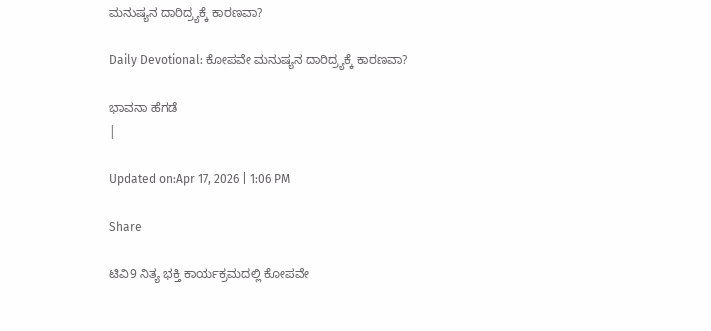ಮನುಷ್ಯನ ದಾರಿದ್ರ್ಯಕ್ಕೆ ಕಾರಣವಾ?

Daily Devotional: ಕೋಪವೇ ಮನುಷ್ಯನ ದಾರಿದ್ರ್ಯಕ್ಕೆ ಕಾರಣವಾ?

ಭಾವನಾ ಹೆಗಡೆ
|

Updated on:Apr 17, 2026 | 1:06 PM

Share

ಟಿವಿ9 ನಿತ್ಯ ಭಕ್ತಿ ಕಾರ್ಯಕ್ರಮದಲ್ಲಿ ಕೋಪವೇ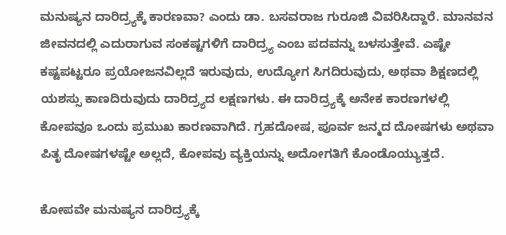ಮನುಷ್ಯನ ದಾರಿದ್ರ್ಯಕ್ಕೆ ಕಾರಣವಾ? ಎಂದು ಡಾ. ಬಸವರಾಜ ಗುರೂಜಿ ವಿವರಿಸಿದ್ದಾರೆ. ಮಾನವನ ಜೀವನದಲ್ಲಿ ಎದುರಾಗುವ ಸಂಕಷ್ಟಗಳಿಗೆ ದಾರಿದ್ರ್ಯ ಎಂಬ ಪದವನ್ನು ಬಳಸುತ್ತೇವೆ. ಎಷ್ಟೇ ಕಷ್ಟಪಟ್ಟರೂ ಪ್ರಯೋಜನವಿಲ್ಲದೆ ಇರುವುದು, ಉದ್ಯೋಗ ಸಿಗದಿರುವುದು, ಅಥವಾ ಶಿಕ್ಷಣದಲ್ಲಿ ಯಶಸ್ಸು ಕಾಣದಿರುವುದು ದಾರಿದ್ರ್ಯದ ಲಕ್ಷಣಗಳು. ಈ ದಾರಿದ್ರ್ಯಕ್ಕೆ ಅನೇಕ ಕಾರಣಗಳಲ್ಲಿ ಕೋಪವೂ ಒಂದು ಪ್ರಮುಖ ಕಾರಣವಾಗಿದೆ. ಗ್ರಹದೋಷ, ಪೂರ್ವ ಜನ್ಮದ ದೋಷಗಳು ಅಥವಾ ಪಿತೃ ದೋಷಗಳಷ್ಟೇ ಅಲ್ಲದೆ, ಕೋಪವು ವ್ಯಕ್ತಿಯನ್ನು ಅದೋಗತಿಗೆ ಕೊಂಡೊಯ್ಯುತ್ತದೆ.

ಕೋಪವೇ ಮನುಷ್ಯನ ದಾರಿದ್ರ್ಯಕ್ಕೆ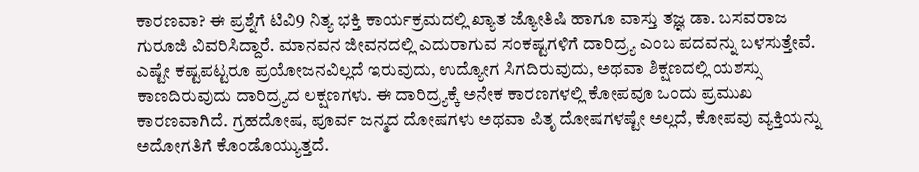ಕಾರಣವಾ? ಈ ಪ್ರಶ್ನೆಗೆ ಟಿವಿ9 ನಿತ್ಯ ಭಕ್ತಿ ಕಾರ್ಯಕ್ರಮದಲ್ಲಿ ಖ್ಯಾತ ಜ್ಯೋತಿಷಿ ಹಾಗೂ ವಾಸ್ತು ತಜ್ಞ ಡಾ. ಬಸವರಾಜ ಗುರೂಜಿ ವಿವರಿಸಿದ್ದಾರೆ. ಮಾನವನ ಜೀವನದಲ್ಲಿ ಎದುರಾಗುವ ಸಂಕಷ್ಟಗಳಿಗೆ ದಾರಿದ್ರ್ಯ ಎಂಬ ಪದವನ್ನು ಬಳಸುತ್ತೇವೆ. ಎಷ್ಟೇ ಕಷ್ಟಪಟ್ಟರೂ ಪ್ರಯೋಜನವಿಲ್ಲದೆ ಇರುವುದು, ಉದ್ಯೋಗ ಸಿಗದಿರುವುದು, ಅಥವಾ ಶಿಕ್ಷಣದಲ್ಲಿ ಯಶಸ್ಸು ಕಾಣದಿರುವುದು ದಾರಿದ್ರ್ಯದ ಲಕ್ಷಣಗಳು. ಈ ದಾರಿದ್ರ್ಯಕ್ಕೆ ಅನೇಕ ಕಾರಣಗಳಲ್ಲಿ ಕೋಪವೂ ಒಂದು ಪ್ರಮುಖ ಕಾರಣವಾಗಿದೆ. ಗ್ರಹದೋಷ, ಪೂರ್ವ ಜನ್ಮದ ದೋಷಗಳು ಅಥವಾ ಪಿತೃ ದೋಷಗಳಷ್ಟೇ ಅಲ್ಲದೆ, ಕೋಪವು ವ್ಯಕ್ತಿಯನ್ನು ಅದೋಗತಿಗೆ ಕೊಂಡೊಯ್ಯುತ್ತದೆ.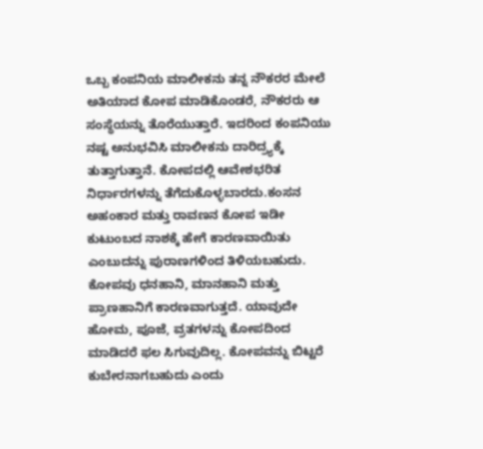ಒಬ್ಬ ಕಂಪನಿಯ ಮಾಲೀಕನು ತನ್ನ ನೌಕರರ ಮೇಲೆ ಅತಿಯಾದ ಕೋಪ ಮಾಡಿಕೊಂಡರೆ, ನೌಕರರು ಆ ಸಂಸ್ಥೆಯನ್ನು ತೊರೆಯುತ್ತಾರೆ. ಇದರಿಂದ ಕಂಪನಿಯು ನಷ್ಟ ಅನುಭವಿಸಿ ಮಾಲೀಕನು ದಾರಿದ್ರ್ಯಕ್ಕೆ ತುತ್ತಾಗುತ್ತಾನೆ. ಕೋಪದಲ್ಲಿ ಆವೇಶಭರಿತ ನಿರ್ಧಾರಗಳನ್ನು ತೆಗೆದುಕೊಳ್ಳಬಾರದು.ಕಂಸನ ಅಹಂಕಾರ ಮತ್ತು ರಾವಣನ ಕೋಪ ಇಡೀ ಕುಟುಂಬದ ನಾಶಕ್ಕೆ ಹೇಗೆ ಕಾರಣವಾಯಿತು ಎಂಬುದನ್ನು ಪುರಾಣಗಳಿಂದ ತಿಳಿಯಬಹುದು. ಕೋಪವು ಧನಹಾನಿ, ಮಾನಹಾನಿ ಮತ್ತು ಪ್ರಾಣಹಾನಿಗೆ ಕಾರಣವಾಗುತ್ತದೆ. ಯಾವುದೇ ಹೋಮ, ಪೂಜೆ, ವ್ರತಗಳನ್ನು ಕೋಪದಿಂದ ಮಾಡಿದರೆ ಫಲ ಸಿಗುವುದಿಲ್ಲ. ಕೋಪವನ್ನು ಬಿಟ್ಟರೆ ಕುಬೇರನಾಗಬಹುದು ಎಂದು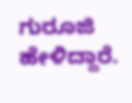ಗುರೂಜಿ ಹೇಳಿದ್ದಾರೆ.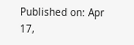Published on: Apr 17,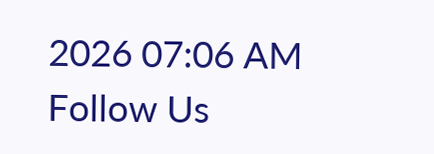2026 07:06 AM
Follow Us